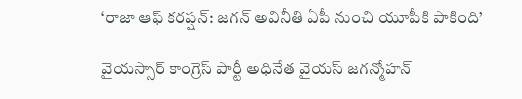‘రాజా ఆఫ్ కరప్షన్: జగన్ అవినీతి ఏపీ నుంచి యూపీకి పాకింది’

వైయస్సార్ కాంగ్రెస్ పార్టీ అధినేత వైయస్ జగన్మోహన్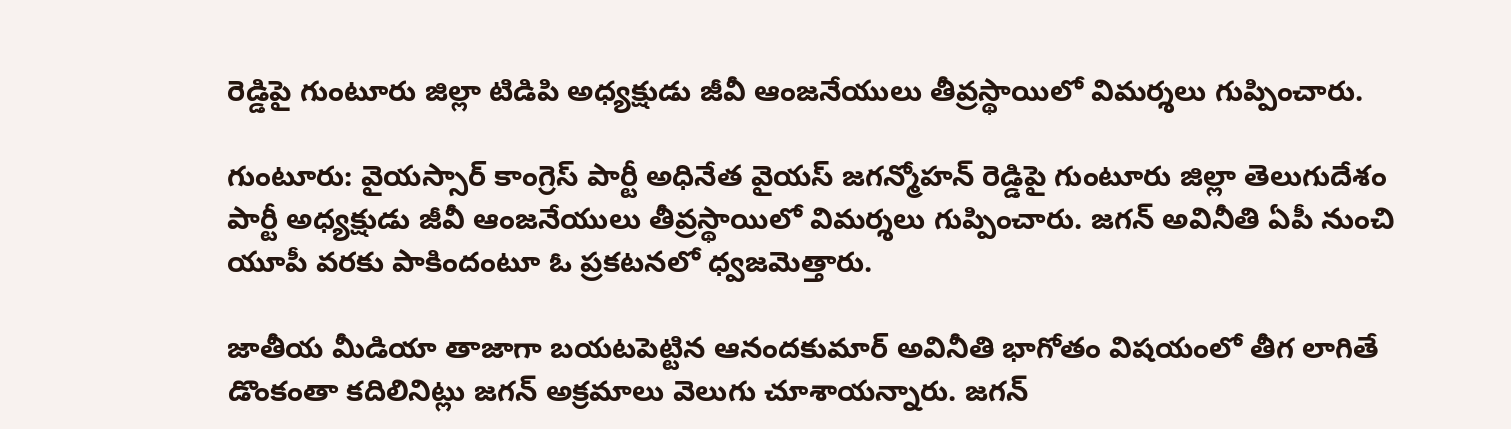రెడ్డిపై గుంటూరు జిల్లా టిడిపి అధ్యక్షుడు జీవీ ఆంజనేయులు తీవ్రస్థాయిలో విమర్శలు గుప్పించారు.

గుంటూరు: వైయస్సార్ కాంగ్రెస్ పార్టీ అధినేత వైయస్ జగన్మోహన్ రెడ్డిపై గుంటూరు జిల్లా తెలుగుదేశం పార్టీ అధ్యక్షుడు జీవీ ఆంజనేయులు తీవ్రస్థాయిలో విమర్శలు గుప్పించారు. జగన్‌ అవినీతి ఏపీ నుంచి యూపీ వరకు పాకిందంటూ ఓ ప్రకటనలో ధ్వజమెత్తారు.

జాతీయ మీడియా తాజాగా బయటపెట్టిన ఆనందకుమార్‌ అవినీతి భాగోతం విషయంలో తీగ లాగితే డొంకంతా కదిలినిట్లు జగన్‌ అక్రమాలు వెలుగు చూశాయన్నారు. జగన్‌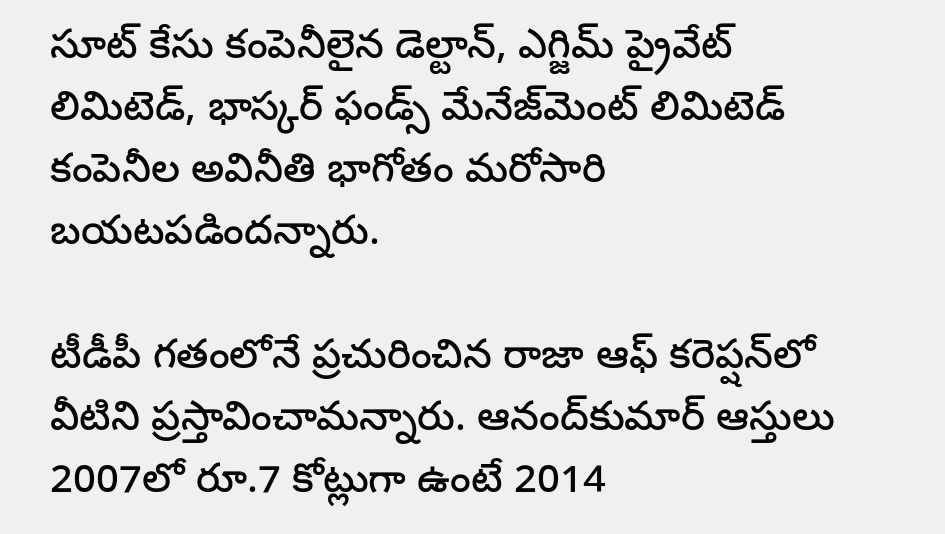సూట్‌ కేసు కంపెనీలైన డెల్టాన్‌, ఎగ్జిమ్‌ ప్రైవేట్‌ లిమిటెడ్‌, భాస్కర్‌ ఫండ్స్‌ మేనేజ్‌మెంట్‌ లిమిటెడ్‌ కంపెనీల అవినీతి భాగోతం మరోసారి బయటపడిందన్నారు.

టీడీపీ గతంలోనే ప్రచురించిన రాజా ఆఫ్‌ కరెప్షన్‌లో వీటిని ప్రస్తావించామన్నారు. ఆనంద్‌కుమార్‌ ఆస్తులు 2007లో రూ.7 కోట్లుగా ఉంటే 2014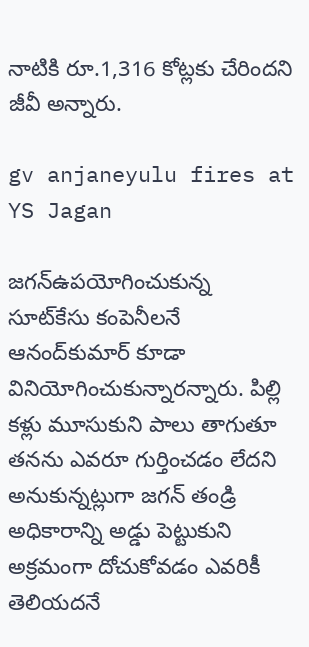నాటికి రూ.1,316 కోట్లకు చేరిందని జీవీ అన్నారు.

gv anjaneyulu fires at YS Jagan

జగన్‌ఉపయోగించుకున్న సూట్‌కేసు కంపెనీలనే ఆనంద్‌కుమార్‌ కూడా వినియోగించుకున్నారన్నారు. పిల్లి కళ్లు మూసుకుని పాలు తాగుతూ తనను ఎవరూ గుర్తించడం లేదని అనుకున్నట్లుగా జగన్‌ తండ్రి అధికారాన్ని అడ్డు పెట్టుకుని అక్రమంగా దోచుకోవడం ఎవరికీ తెలియదనే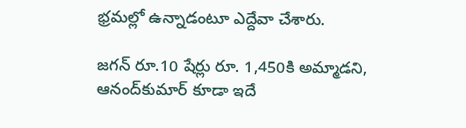భ్రమల్లో ఉన్నాడంటూ ఎద్దేవా చేశారు.

జగన్‌ రూ.10 షేర్లు రూ. 1,450కి అమ్మాడని, ఆనంద్‌కుమార్‌ కూడా ఇదే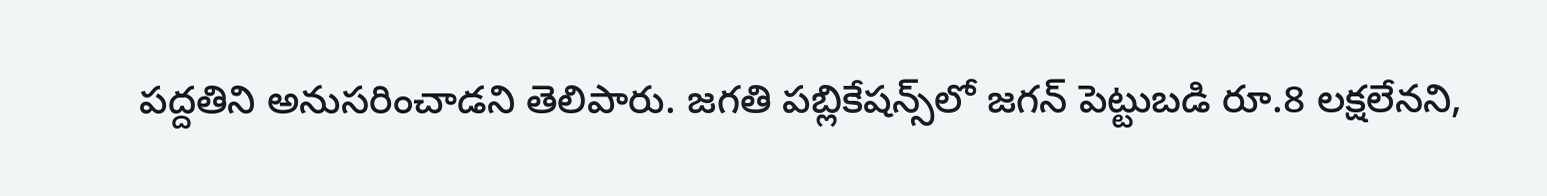పద్దతిని అనుసరించాడని తెలిపారు. జగతి పబ్లికేషన్స్‌లో జగన్‌ పెట్టుబడి రూ.8 లక్షలేనని,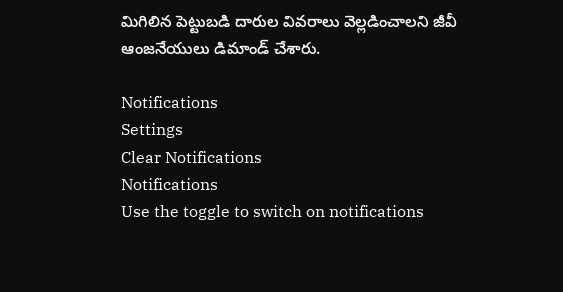మిగిలిన పెట్టుబడి దారుల వివరాలు వెల్లడించాలని జీవీ ఆంజనేయులు డిమాండ్‌ చేశారు.

Notifications
Settings
Clear Notifications
Notifications
Use the toggle to switch on notifications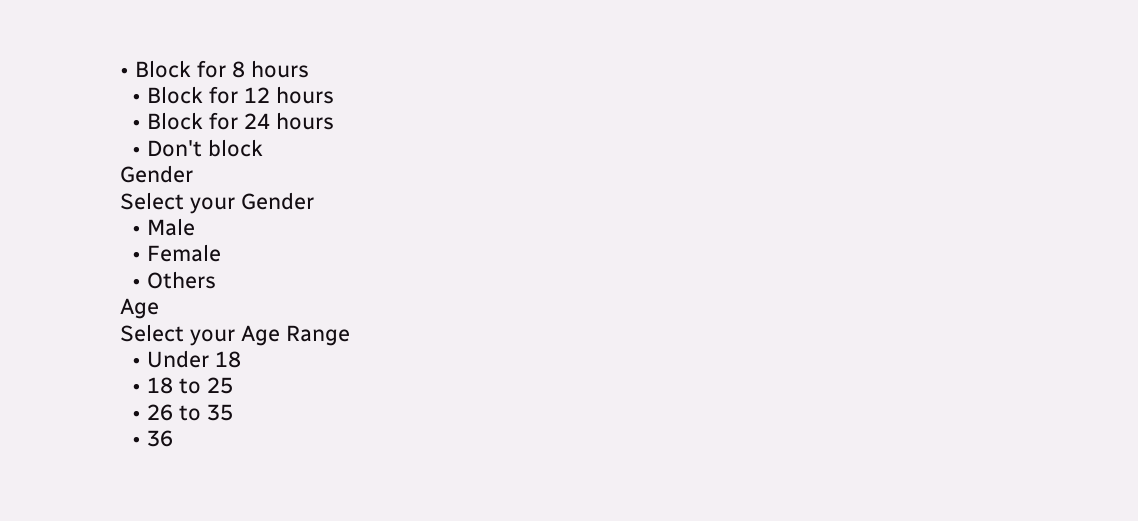• Block for 8 hours
  • Block for 12 hours
  • Block for 24 hours
  • Don't block
Gender
Select your Gender
  • Male
  • Female
  • Others
Age
Select your Age Range
  • Under 18
  • 18 to 25
  • 26 to 35
  • 36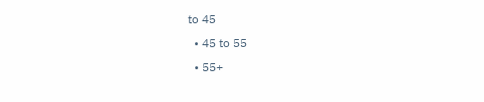to 45
  • 45 to 55
  • 55+